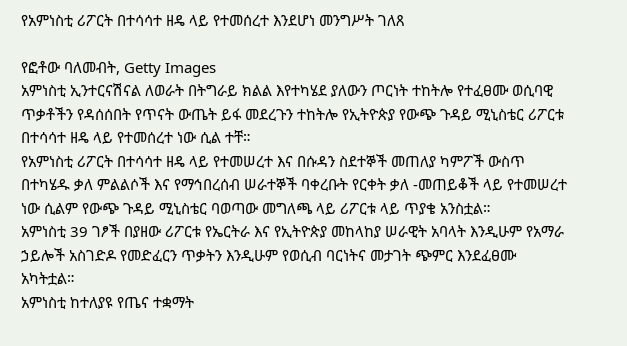የአምነስቲ ሪፖርት በተሳሳተ ዘዴ ላይ የተመሰረተ እንደሆነ መንግሥት ገለጸ

የፎቶው ባለመብት, Getty Images
አምነስቲ ኢንተርናሽናል ለወራት በትግራይ ክልል እየተካሄደ ያለውን ጦርነት ተከትሎ የተፈፀሙ ወሲባዊ ጥቃቶችን የዳሰሰበት የጥናት ውጤት ይፋ መደረጉን ተከትሎ የኢትዮጵያ የውጭ ጉዳይ ሚኒስቴር ሪፖርቱ በተሳሳተ ዘዴ ላይ የተመሰረተ ነው ሲል ተቸ።
የአምነስቲ ሪፖርት በተሳሳተ ዘዴ ላይ የተመሠረተ እና በሱዳን ስደተኞች መጠለያ ካምፖች ውስጥ በተካሄዱ ቃለ ምልልሶች እና የማኅበረሰብ ሠራተኞች ባቀረቡት የርቀት ቃለ -መጠይቆች ላይ የተመሠረተ ነው ሲልም የውጭ ጉዳይ ሚኒስቴር ባወጣው መግለጫ ላይ ሪፖርቱ ላይ ጥያቄ አንስቷል።
አምነስቲ 39 ገፆች በያዘው ሪፖርቱ የኤርትራ እና የኢትዮጵያ መከላከያ ሠራዊት አባላት እንዲሁም የአማራ ኃይሎች አስገድዶ የመድፈርን ጥቃትን እንዲሁም የወሲብ ባርነትና መታገት ጭምር እንደፈፀሙ አካትቷል።
አምነስቲ ከተለያዩ የጤና ተቋማት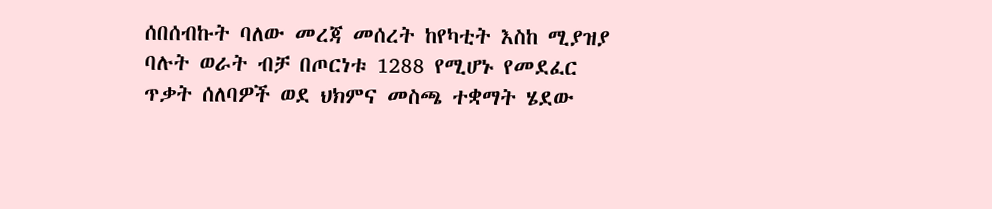ሰበሰብኩት ባለው መረጃ መሰረት ከየካቲት እስከ ሚያዝያ ባሉት ወራት ብቻ በጦርነቱ 1288 የሚሆኑ የመደፈር ጥቃት ሰለባዎች ወደ ህክምና መስጫ ተቋማት ሄደው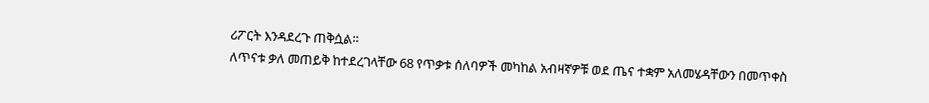ሪፖርት እንዳደረጉ ጠቅሷል።
ለጥናቱ ቃለ መጠይቅ ከተደረገላቸው 68 የጥቃቱ ሰለባዎች መካከል አብዛኛዎቹ ወደ ጤና ተቋም አለመሄዳቸውን በመጥቀስ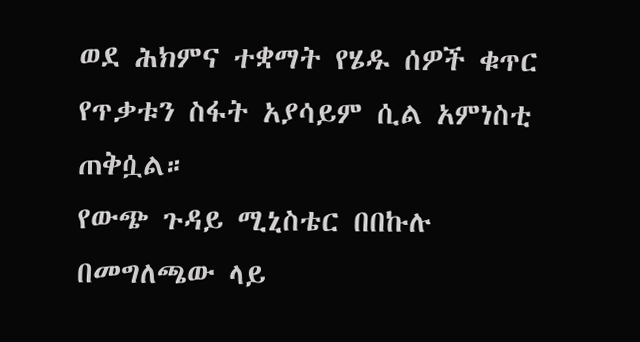ወደ ሕክምና ተቋማት የሄዱ ሰዎች ቁጥር የጥቃቱን ስፋት አያሳይም ሲል አምነስቲ ጠቅሷል።
የውጭ ጉዳይ ሚኒስቴር በበኩሉ በመግለጫው ላይ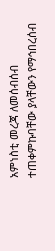አምነስቲ መረጃ ለመሰብሰብ ተጠቀምኩባቸው ያላቸውን የማኅበረሰብ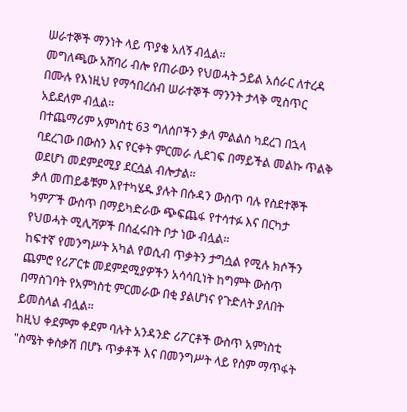ሠራተኞች ማንነት ላይ ጥያቄ አለኝ ብሏል።
መግለጫው አሸባሪ ብሎ የጠራውን የህወሓት ኃይል አሰራር ለተረዳ በሙሉ የእነዚህ የማኅበረሰብ ሠራተኞች ማንንት ታላቅ ሚስጥር አይደለም ብሏል።
በተጨማሪም አምነስቲ 63 ግለሰቦችን ቃለ ምልልስ ካደረገ በኋላ ባደረገው በውስን እና የርቀት ምርመራ ሊደገፍ በማይችል መልኩ ጥልቅ ወደሆነ መደምደሚያ ደርሷል ብሎታል።
ቃለ መጠይቆቹም እየተካሄዱ ያሉት በሱዳን ውስጥ ባሉ የስደተኞች ካምፖች ውስጥ በማይካድራው ጭፍጨፋ የተሳተፉ እና በርካታ የህወሓት ሚሊሻዎች በሰፈሩበት ቦታ ነው ብሏል።
ከፍተኛ የመንግሥት አካል የወሲብ ጥቃትን ታግሷል የሚሉ ክሶችን ጨምሮ የሪፖርቱ መደምደሚያዎችን አሳሳቢነት ከግምት ውስጥ በማስገባት የአምነስቲ ምርመራው በቂ ያልሆነና የጉድለት ያለበት ይመስላል ብሏል።
ከዚህ ቀደምም ቀደም ባሉት አንዳንድ ሪፖርቶች ውስጥ አምነስቲ "ስሜት ቀስቃሽ በሆኑ ጥቃቶች እና በመንግሥት ላይ የስም ማጥፋት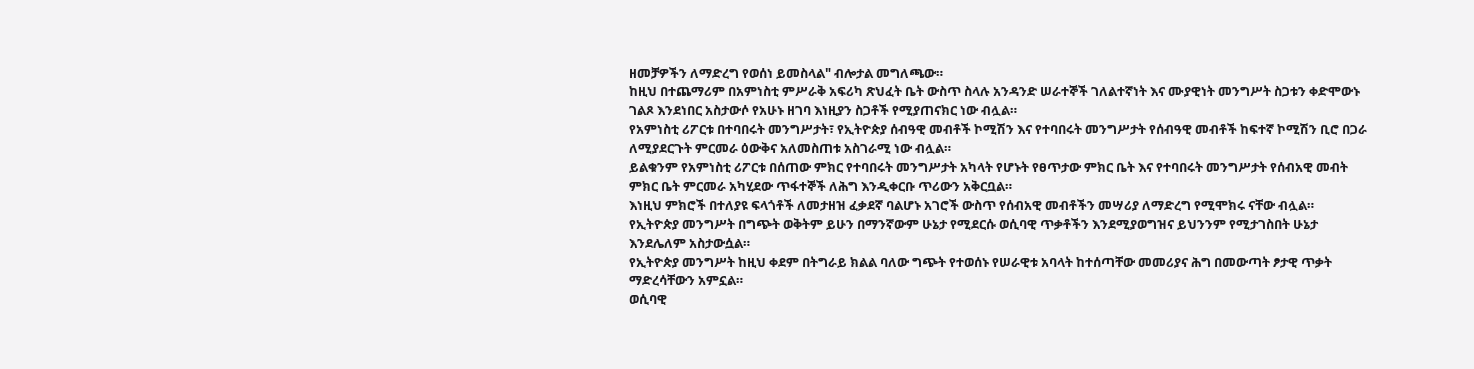ዘመቻዎችን ለማድረግ የወሰነ ይመስላል" ብሎታል መግለጫው።
ከዚህ በተጨማሪም በአምነስቲ ምሥራቅ አፍሪካ ጽህፈት ቤት ውስጥ ስላሉ አንዳንድ ሠራተኞች ገለልተኛነት እና ሙያዊነት መንግሥት ስጋቱን ቀድሞውኑ ገልጾ እንደነበር አስታውሶ የአሁኑ ዘገባ እነዚያን ስጋቶች የሚያጠናክር ነው ብሏል።
የአምነስቲ ሪፖርቱ በተባበሩት መንግሥታት፣ የኢትዮጵያ ሰብዓዊ መብቶች ኮሚሽን እና የተባበሩት መንግሥታት የሰብዓዊ መብቶች ከፍተኛ ኮሚሽን ቢሮ በጋራ ለሚያደርጉት ምርመራ ዕውቅና አለመስጠቱ አስገራሚ ነው ብሏል።
ይልቁንም የአምነስቲ ሪፖርቱ በሰጠው ምክር የተባበሩት መንግሥታት አካላት የሆኑት የፀጥታው ምክር ቤት እና የተባበሩት መንግሥታት የሰብአዊ መብት ምክር ቤት ምርመራ አካሂደው ጥፋተኞች ለሕግ እንዲቀርቡ ጥሪውን አቅርቧል።
እነዚህ ምክሮች በተለያዩ ፍላጎቶች ለመታዘዝ ፈቃደኛ ባልሆኑ አገሮች ውስጥ የሰብአዊ መብቶችን መሣሪያ ለማድረግ የሚሞክሩ ናቸው ብሏል።
የኢትዮጵያ መንግሥት በግጭት ወቅትም ይሁን በማንኛውም ሁኔታ የሚደርሱ ወሲባዊ ጥቃቶችን እንደሚያወግዝና ይህንንም የሚታገስበት ሁኔታ እንደሌለም አስታውሷል።
የኢትዮጵያ መንግሥት ከዚህ ቀደም በትግራይ ክልል ባለው ግጭት የተወሰኑ የሠራዊቱ አባላት ከተሰጣቸው መመሪያና ሕግ በመውጣት ፆታዊ ጥቃት ማድረሳቸውን አምኗል።
ወሲባዊ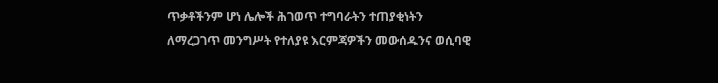ጥቃቶችንም ሆነ ሌሎች ሕገወጥ ተግባራትን ተጠያቂነትን ለማረጋገጥ መንግሥት የተለያዩ እርምጃዎችን መውሰዱንና ወሲባዊ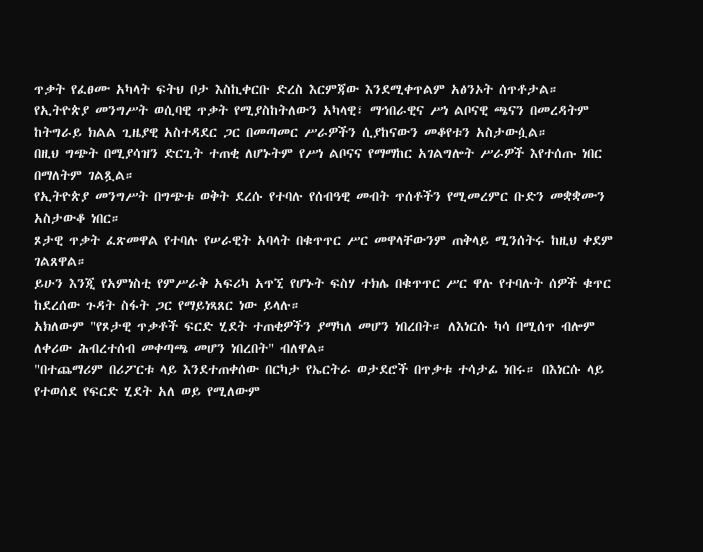ጥቃት የፈፀሙ አካላት ፍትህ ቦታ እስኪቀርቡ ድረስ እርምጃው እንደሚቀጥልም አፅንኦት ሰጥቶታል።
የኢትዮጵያ መንግሥት ወሲባዊ ጥቃት የሚያስከትለውን አካላዊ፣ ማኅበራዊና ሥነ ልቦናዊ ጫናን በመረዳትም ከትግራይ ክልል ጊዜያዊ አስተዳደር ጋር በመጣመር ሥራዎችን ሲያከናውን መቆየቱን አስታውሷል።
በዚህ ግጭት በሚያሳዝን ድርጊት ተጠቂ ለሆኑትም የሥነ ልቦናና የማማከር አገልግሎት ሥራዎች እየተሰጡ ነበር በማለትም ገልጿል።
የኢትዮጵያ መንግሥት በግጭቱ ወቅት ደረሱ የተባሉ የሰብዓዊ መብት ጥሰቶችን የሚመረምር ቡድን መቋቋሙን አስታውቆ ነበር።
ጾታዊ ጥቃት ፈጽመዋል የተባሉ የሠራዊት አባላት በቁጥጥር ሥር መዋላቸውንም ጠቅላይ ሚንሰትሩ ከዚህ ቀደም ገልጸዋል።
ይሁን እንጂ የአምነስቲ የምሥራቅ አፍሪካ አጥኚ የሆኑት ፍስሃ ተክሌ በቁጥጥር ሥር ዋሉ የተባሉት ሰዎች ቁጥር ከደረሰው ጉዳት ስፋት ጋር የማይነጻጸር ነው ይላሉ።
አክለውም "የጾታዊ ጥቃቶች ፍርድ ሂደት ተጠቂዎችን ያማካለ መሆን ነበረበት። ለእነርሱ ካሳ በሚሰጥ ብሎም ለቀሪው ሕብረተሰብ መቀጣጫ መሆን ነበረበት" ብለዋል።
"በተጨማሪም በሪፖርቱ ላይ እንደተጠቀሰው በርካታ የኤርትራ ወታደሮች በጥቃቱ ተሳታፊ ነበሩ። በእነርሱ ላይ የተወሰደ የፍርድ ሂደት አለ ወይ የሚለውም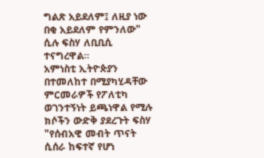ግልጽ አይደለም፤ ለዚያ ነው በቂ አይደለም የምንለው" ሲሉ ፍስሃ ለቢቢሲ ተናግረዋል።
አምነስቲ ኢትዮጵያን በተመለከተ በሚያካሂዳቸው ምርመራዎች የፖለቲካ ወገንተኝነት ይጫነዋል የሚሉ ክሶችን ውድቅ ያደረጉት ፍስሃ "የሰብአዊ መብት ጥናት ሲሰራ ከፍተኛ የሆነ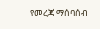የመረጃ ማሰባሰብ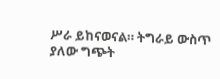ሥራ ይከናወናል። ትግራይ ውስጥ ያለው ግጭት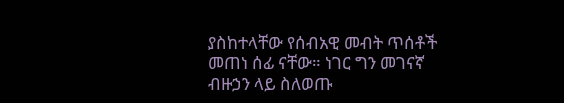ያስከተላቸው የሰብአዊ መብት ጥሰቶች መጠነ ሰፊ ናቸው። ነገር ግን መገናኛ ብዙኃን ላይ ስለወጡ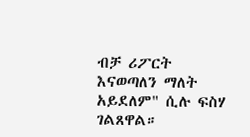ብቻ ሪፖርት እናወጣለን ማለት አይደለም" ሲሉ ፍስሃ ገልጸዋል።